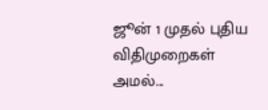ஜூன் 1 முதல் புதிய விதிமுறைகள் அமல்...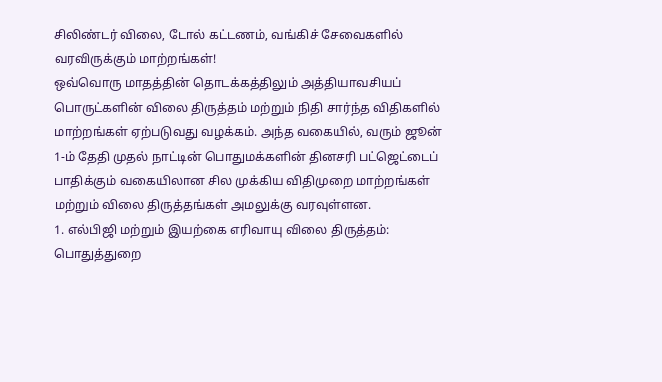சிலிண்டர் விலை, டோல் கட்டணம், வங்கிச் சேவைகளில் வரவிருக்கும் மாற்றங்கள்!
ஒவ்வொரு மாதத்தின் தொடக்கத்திலும் அத்தியாவசியப் பொருட்களின் விலை திருத்தம் மற்றும் நிதி சார்ந்த விதிகளில் மாற்றங்கள் ஏற்படுவது வழக்கம். அந்த வகையில், வரும் ஜூன் 1-ம் தேதி முதல் நாட்டின் பொதுமக்களின் தினசரி பட்ஜெட்டைப் பாதிக்கும் வகையிலான சில முக்கிய விதிமுறை மாற்றங்கள் மற்றும் விலை திருத்தங்கள் அமலுக்கு வரவுள்ளன.
1. எல்பிஜி மற்றும் இயற்கை எரிவாயு விலை திருத்தம்:
பொதுத்துறை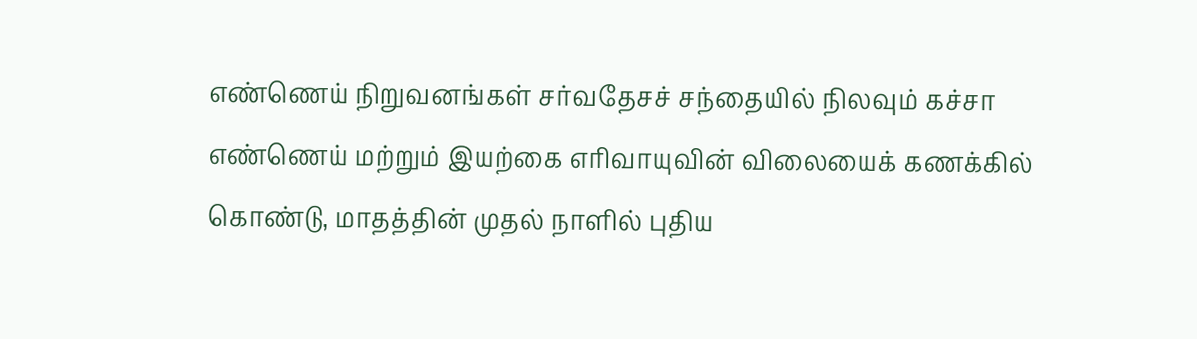எண்ணெய் நிறுவனங்கள் சர்வதேசச் சந்தையில் நிலவும் கச்சா எண்ணெய் மற்றும் இயற்கை எரிவாயுவின் விலையைக் கணக்கில் கொண்டு, மாதத்தின் முதல் நாளில் புதிய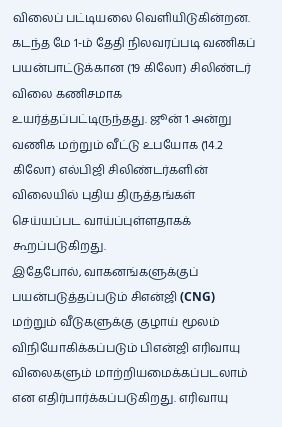விலைப் பட்டியலை வெளியிடுகின்றன. கடந்த மே 1-ம் தேதி நிலவரப்படி வணிகப் பயன்பாட்டுக்கான (19 கிலோ) சிலிண்டர் விலை கணிசமாக உயர்த்தப்பட்டிருந்தது. ஜூன் 1 அன்று வணிக மற்றும் வீட்டு உபயோக (14.2 கிலோ) எல்பிஜி சிலிண்டர்களின் விலையில் புதிய திருத்தங்கள் செய்யப்பட வாய்ப்புள்ளதாகக் கூறப்படுகிறது.
இதேபோல், வாகனங்களுக்குப் பயன்படுத்தப்படும் சிஎன்ஜி (CNG) மற்றும் வீடுகளுக்கு குழாய் மூலம் விநியோகிக்கப்படும் பிஎன்ஜி எரிவாயு விலைகளும் மாற்றியமைக்கப்படலாம் என எதிர்பார்க்கப்படுகிறது. எரிவாயு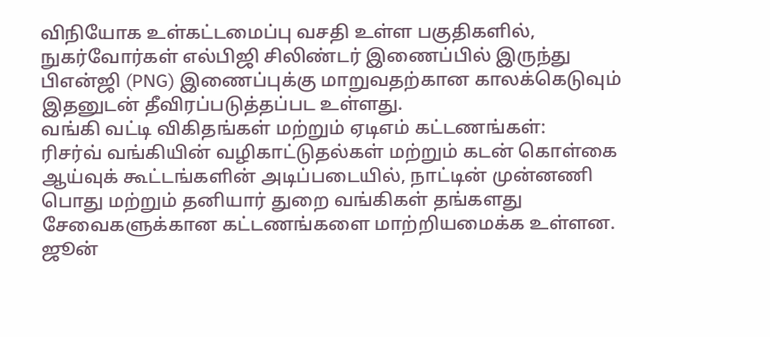விநியோக உள்கட்டமைப்பு வசதி உள்ள பகுதிகளில், நுகர்வோர்கள் எல்பிஜி சிலிண்டர் இணைப்பில் இருந்து பிஎன்ஜி (PNG) இணைப்புக்கு மாறுவதற்கான காலக்கெடுவும் இதனுடன் தீவிரப்படுத்தப்பட உள்ளது.
வங்கி வட்டி விகிதங்கள் மற்றும் ஏடிஎம் கட்டணங்கள்:
ரிசர்வ் வங்கியின் வழிகாட்டுதல்கள் மற்றும் கடன் கொள்கை ஆய்வுக் கூட்டங்களின் அடிப்படையில், நாட்டின் முன்னணி பொது மற்றும் தனியார் துறை வங்கிகள் தங்களது சேவைகளுக்கான கட்டணங்களை மாற்றியமைக்க உள்ளன. ஜூன்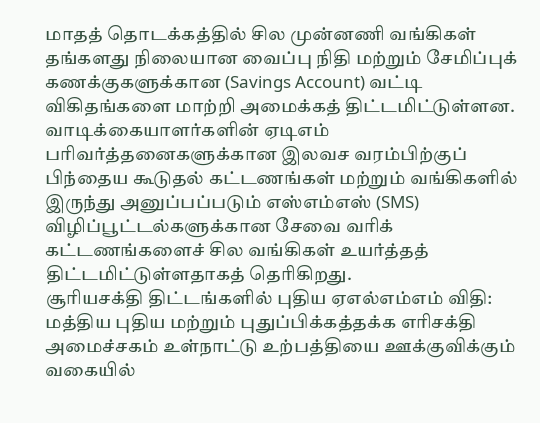மாதத் தொடக்கத்தில் சில முன்னணி வங்கிகள் தங்களது நிலையான வைப்பு நிதி மற்றும் சேமிப்புக் கணக்குகளுக்கான (Savings Account) வட்டி விகிதங்களை மாற்றி அமைக்கத் திட்டமிட்டுள்ளன.
வாடிக்கையாளர்களின் ஏடிஎம் பரிவர்த்தனைகளுக்கான இலவச வரம்பிற்குப் பிந்தைய கூடுதல் கட்டணங்கள் மற்றும் வங்கிகளில் இருந்து அனுப்பப்படும் எஸ்எம்எஸ் (SMS) விழிப்பூட்டல்களுக்கான சேவை வரிக் கட்டணங்களைச் சில வங்கிகள் உயர்த்தத் திட்டமிட்டுள்ளதாகத் தெரிகிறது.
சூரியசக்தி திட்டங்களில் புதிய ஏஎல்எம்எம் விதி:
மத்திய புதிய மற்றும் புதுப்பிக்கத்தக்க எரிசக்தி அமைச்சகம் உள்நாட்டு உற்பத்தியை ஊக்குவிக்கும் வகையில்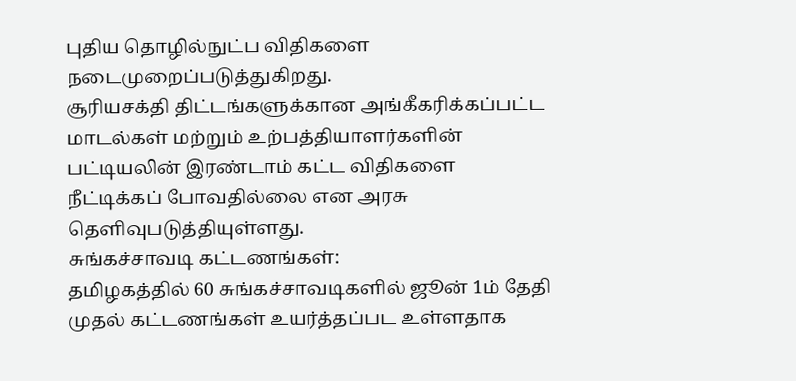புதிய தொழில்நுட்ப விதிகளை நடைமுறைப்படுத்துகிறது.
சூரியசக்தி திட்டங்களுக்கான அங்கீகரிக்கப்பட்ட மாடல்கள் மற்றும் உற்பத்தியாளர்களின் பட்டியலின் இரண்டாம் கட்ட விதிகளை நீட்டிக்கப் போவதில்லை என அரசு தெளிவுபடுத்தியுள்ளது.
சுங்கச்சாவடி கட்டணங்கள்:
தமிழகத்தில் 60 சுங்கச்சாவடிகளில் ஜூன் 1ம் தேதி முதல் கட்டணங்கள் உயர்த்தப்பட உள்ளதாக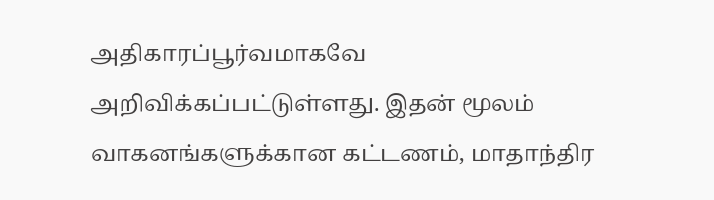அதிகாரப்பூர்வமாகவே அறிவிக்கப்பட்டுள்ளது. இதன் மூலம் வாகனங்களுக்கான கட்டணம், மாதாந்திர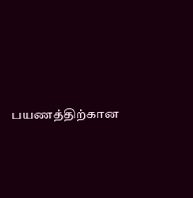பயணத்திற்கான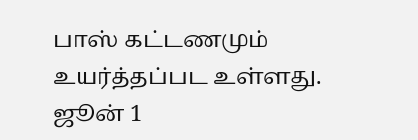பாஸ் கட்டணமும் உயர்த்தப்பட உள்ளது.
ஜூன் 1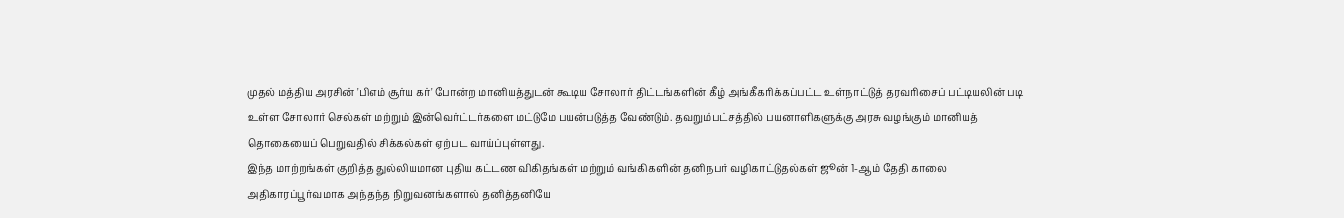முதல் மத்திய அரசின் 'பிஎம் சூர்ய கர்' போன்ற மானியத்துடன் கூடிய சோலார் திட்டங்களின் கீழ் அங்கீகரிக்கப்பட்ட உள்நாட்டுத் தரவரிசைப் பட்டியலின் படி உள்ள சோலார் செல்கள் மற்றும் இன்வெர்ட்டர்களை மட்டுமே பயன்படுத்த வேண்டும். தவறும்பட்சத்தில் பயனாளிகளுக்கு அரசு வழங்கும் மானியத் தொகையைப் பெறுவதில் சிக்கல்கள் ஏற்பட வாய்ப்புள்ளது.
இந்த மாற்றங்கள் குறித்த துல்லியமான புதிய கட்டண விகிதங்கள் மற்றும் வங்கிகளின் தனிநபர் வழிகாட்டுதல்கள் ஜூன் 1-ஆம் தேதி காலை அதிகாரப்பூர்வமாக அந்தந்த நிறுவனங்களால் தனித்தனியே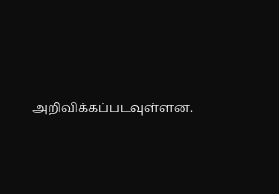அறிவிக்கப்படவுள்ளன.